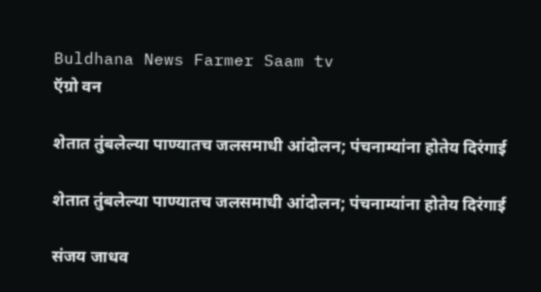Buldhana News Farmer Saam tv
ऍग्रो वन

शेतात तुंबलेल्‍या पाण्यातच जलसमाधी आंदोलन; पंचनाम्‍यांना होतेय दिरंगाई

शेतात तुंबलेल्‍या पाण्यातच जलसमाधी आंदोलन; पंचनाम्‍यांना होतेय दिरंगाई

संजय जाधव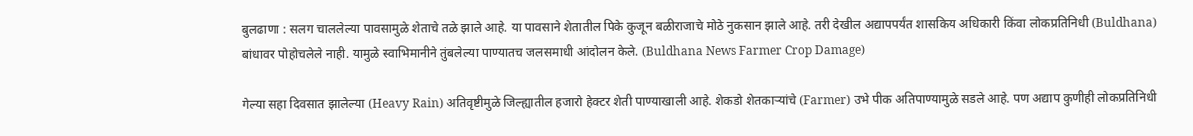बुलढाणा : सलग चाललेल्‍या पावसामुळे शेताचे तळे झाले आहे. या पावसाने शेतातील पिके कुजून बळीराजाचे मोठे नुकसान झाले आहे. तरी देखील अद्यापपर्यंत शासकिय अधिकारी किंवा लोकप्रतिनिधी (Buldhana) बांधावर पोहोचलेले नाही. यामुळे स्वाभिमानीने तुंबलेल्‍या पाण्यातच जलसमाधी आंदोलन केले. (Buldhana News Farmer Crop Damage)

गेल्या सहा दिवसात झालेल्या (Heavy Rain) अतिवृष्टीमुळे जिल्ह्यातील हजारो हेक्टर शेती पाण्याखाली आहे. शेकडो शेतकाऱ्यांचे (Farmer) उभे पीक अतिपाण्यामुळे सडले आहे. पण अद्याप कुणीही लोकप्रतिनिधी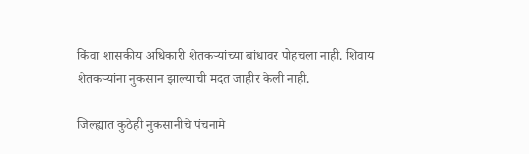किंवा शासकीय अधिकारी शेतकऱ्यांच्या बांधावर पोहचला नाही. शिवाय शेतकऱ्यांना नुकसान झाल्याची मदत जाहीर केली नाही.

जिल्ह्यात कुठेही नुकसानीचे पंचनामे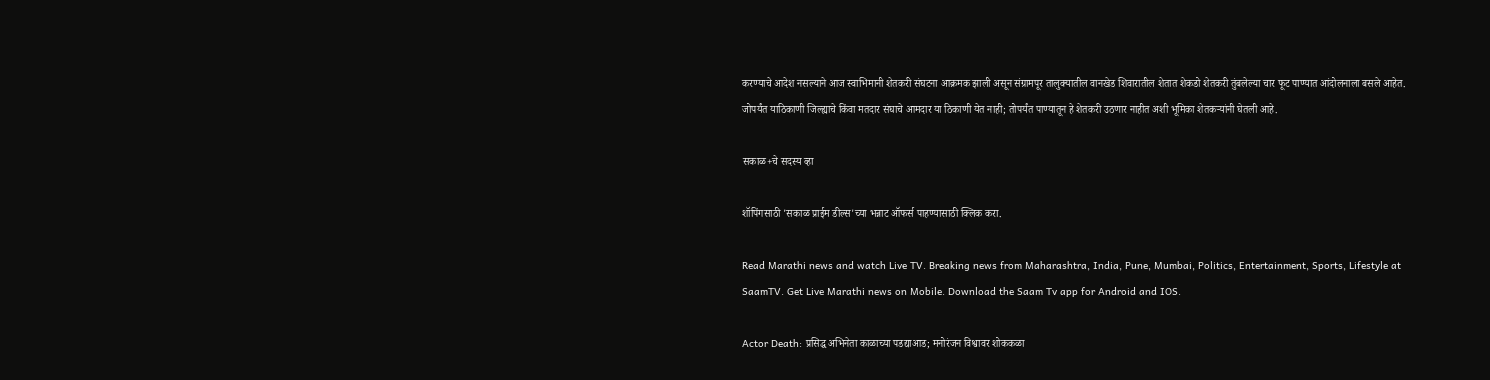करण्याचे आदेश नसल्याने आज स्वाभिमानी शेतकरी संघटना आक्रमक झाली असून संग्रामपूर तालुक्यातील वानखेड शिवारातील शेतात शेकडो शेतकरी तुंबलेल्या चार फूट पाण्यात आंदोलनाला बसले आहेत. जोपर्यंत याठिकाणी जिल्ह्याचे किंवा मतदार संघाचे आमदार या ठिकाणी येत नाही; तोपर्यंत पाण्यातून हे शेतकरी उठणार नाहीत अशी भूमिका शेतकऱ्यांनी घेतली आहे.

सकाळ+चे सदस्य व्हा

शॉपिंगसाठी 'सकाळ प्राईम डील्स'च्या भन्नाट ऑफर्स पाहण्यासाठी क्लिक करा.

Read Marathi news and watch Live TV. Breaking news from Maharashtra, India, Pune, Mumbai, Politics, Entertainment, Sports, Lifestyle at SaamTV. Get Live Marathi news on Mobile. Download the Saam Tv app for Android and IOS.

Actor Death: प्रसिद्ध अभिनेता काळाच्या पडद्याआड; मनोरंजन विश्वावर शोककळा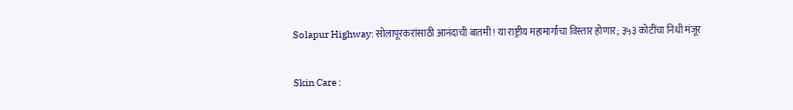Solapur Highway: सोलापूरकरांसाठी आनंदाची बातमी! या राष्ट्रीय महामार्गाचा विस्तार होणार; ३५३ कोटींचा निधी मंजूर

Skin Care :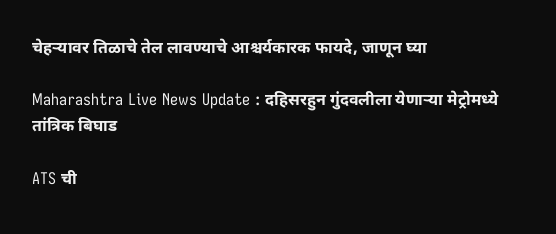चेहऱ्यावर तिळाचे तेल लावण्याचे आश्चर्यकारक फायदे, जाणून घ्या

Maharashtra Live News Update : दहिसरहुन गुंदवलीला येणाऱ्या मेट्रोमध्ये तांत्रिक बिघाड

ATS ची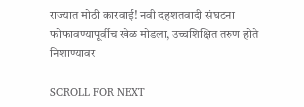राज्यात मोठी कारवाई! नवी दहशतवादी संघटना फोफावण्यापूर्वीच खेळ मोडला, उच्चशिक्षित तरुण होते निशाण्यावर

SCROLL FOR NEXT